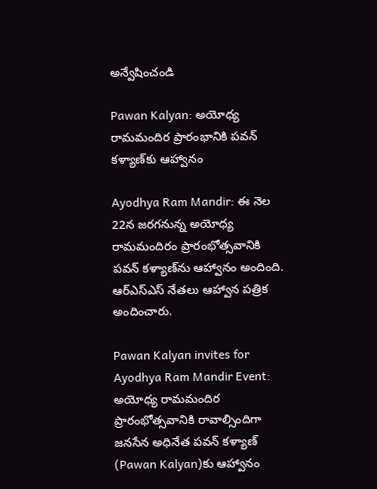అన్వేషించండి

Pawan Kalyan: అయోధ్య రామమందిర ప్రారంభానికి పవన్‌ కళ్యాణ్‌కు ఆహ్వానం

Ayodhya Ram Mandir: ఈ నెల 22న జరగనున్న అయోధ్య రామమందిరం ప్రారంభోత్సవానికి పవన్ కళ్యాణ్‌ను ఆహ్వానం అందింది. ఆర్ఎస్ఎస్ నేతలు ఆహ్వాన పత్రిక అందించారు.

Pawan Kalyan invites for Ayodhya Ram Mandir Event: అయోధ్య రామమందిర ప్రారంభోత్సవానికి రావాల్సిందిగా జనసేన అధినేత పవన్ కళ్యాణ్‌ (Pawan Kalyan)కు ఆహ్వానం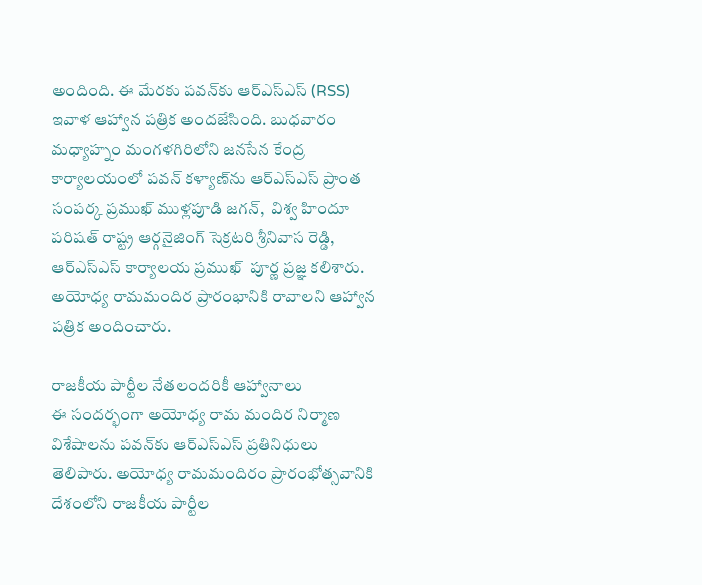అందింది. ఈ మేరకు పవన్‌కు ఆర్ఎస్ఎస్ (RSS) ఇవాళ ఆహ్వాన పత్రిక అందజేసింది. బుధవారం మధ్యాహ్నం మంగళగిరిలోని జనసేన కేంద్ర కార్యాలయంలో పవన్ కళ్యాణ్‌ను ఆర్‌ఎస్‌ఎస్ ప్రాంత సంపర్క ప్రముఖ్ ముళ్లపూడి జగన్,  విశ్వ హిందూ పరిషత్ రాష్ట్ర ఆర్గనైజింగ్ సెక్రటరి శ్రీనివాస రెడ్డి, ఆర్‌ఎస్‌ఎస్ కార్యాలయ ప్రముఖ్  పూర్ణ ప్రజ్ఞ కలిశారు. అయోధ్య రామమందిర ప్రారంభానికి రావాలని ఆహ్వాన పత్రిక అందించారు.

రాజకీయ పార్టీల నేతలందరికీ ఆహ్వానాలు
ఈ సందర్భంగా అయోధ్య రామ మందిర నిర్మాణ విశేషాలను పవన్‌కు ఆర్ఎస్ఎస్ ప్రతినిధులు తెలిపారు. అయోధ్య రామమందిరం ప్రారంభోత్సవానికి దేశంలోని రాజకీయ పార్టీల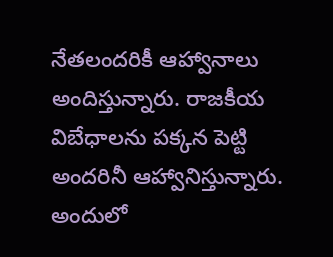నేతలందరికీ ఆహ్వానాలు అందిస్తున్నారు. రాజకీయ విబేధాలను పక్కన పెట్టి అందరినీ ఆహ్వానిస్తున్నారు. అందులో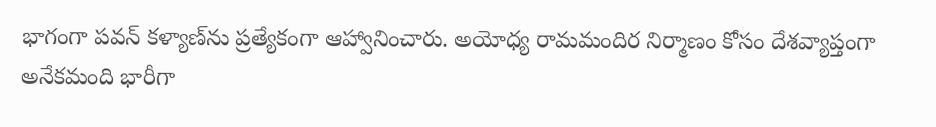భాగంగా పవన్ కళ్యాణ్‌ను ప్రత్యేకంగా ఆహ్వానించారు. అయోధ్య రామమందిర నిర్మాణం కోసం దేశవ్యాప్తంగా అనేకమంది భారీగా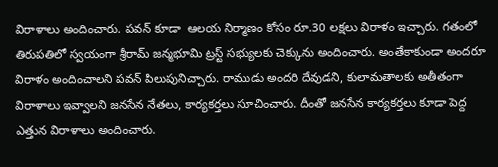విరాళాలు అందించారు. పవన్ కూడా  ఆలయ నిర్మాణం కోసం రూ.30 లక్షలు విరాళం ఇచ్చారు. గతంలో తిరుపతిలో స్వయంగా శ్రీరామ్ జన్మభూమి ట్రస్ట్ సభ్యులకు చెక్కును అందించారు. అంతేకాకుండా అందరూ విరాళం అందించాలని పవన్ పిలుపునిచ్చారు. రాముడు అందరి దేవుడని, కులామతాలకు అతీతంగా విరాళాలు ఇవ్వాలని జనసేన నేతలు, కార్యకర్తలు సూచించారు. దీంతో జనసేన కార్యకర్తలు కూడా పెద్ద ఎత్తున విరాళాలు అందించారు.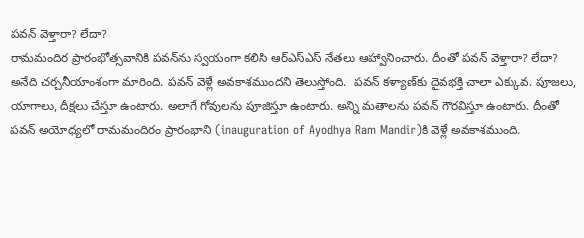పవన్ వెళ్తారా? లేదా?
రామమందిర ప్రారంభోత్సవానికి పవన్‌ను స్వయంగా కలిసి ఆర్ఎస్ఎస్ నేతలు ఆహ్వానించారు. దీంతో పవన్ వెళ్తారా? లేదా? అనేది చర్చనీయాంశంగా మారింది. పవన్ వెళ్లే అవకాశముందని తెలుస్తోంది.  పవన్ కళ్యాణ్‌కు దైవభక్తి చాలా ఎక్కువ. పూజలు, యాగాలు, దీక్షలు చేస్తూ ఉంటారు. అలాగే గోవులను పూజిస్తూ ఉంటారు. అన్ని మతాలను పవన్ గౌరవిస్తూ ఉంటారు. దీంతో పవన్ అయోధ్యలో రామమందిరం ప్రారంభాని (inauguration of Ayodhya Ram Mandir)కి వెళ్లే అవకాశముంది.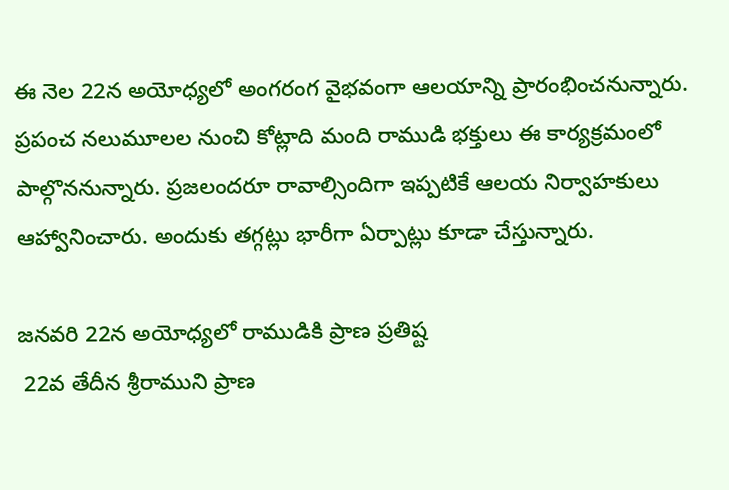ఈ నెల 22న అయోధ్యలో అంగరంగ వైభవంగా ఆలయాన్ని ప్రారంభించనున్నారు. ప్రపంచ నలుమూలల నుంచి కోట్లాది మంది రాముడి భక్తులు ఈ కార్యక్రమంలో పాల్గొననున్నారు. ప్రజలందరూ రావాల్సిందిగా ఇప్పటికే ఆలయ నిర్వాహకులు ఆహ్వానించారు. అందుకు తగ్గట్లు భారీగా ఏర్పాట్లు కూడా చేస్తున్నారు.

జనవరి 22న అయోధ్యలో రాముడికి ప్రాణ ప్రతిష్ట
 22వ తేదీన శ్రీరాముని ప్రాణ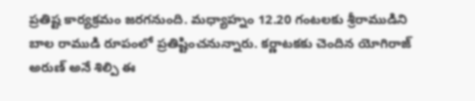ప్రతిష్ట కార్యక్రమం జరగనుంది. మధ్యాహ్నం 12.20 గంటలకు శ్రీరాముడిని బాల రాముడి రూపంలో ప్రతిష్టించనున్నారు. కర్ణాటకకు చెందిన యోగిరాజ్ అరుణ్ అనే శిల్పి ఈ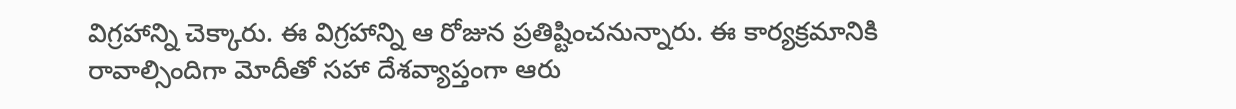విగ్రహాన్ని చెక్కారు. ఈ విగ్రహాన్ని ఆ రోజున ప్రతిష్టించనున్నారు. ఈ కార్యక్రమానికి రావాల్సిందిగా మోదీతో సహా దేశవ్యాప్తంగా ఆరు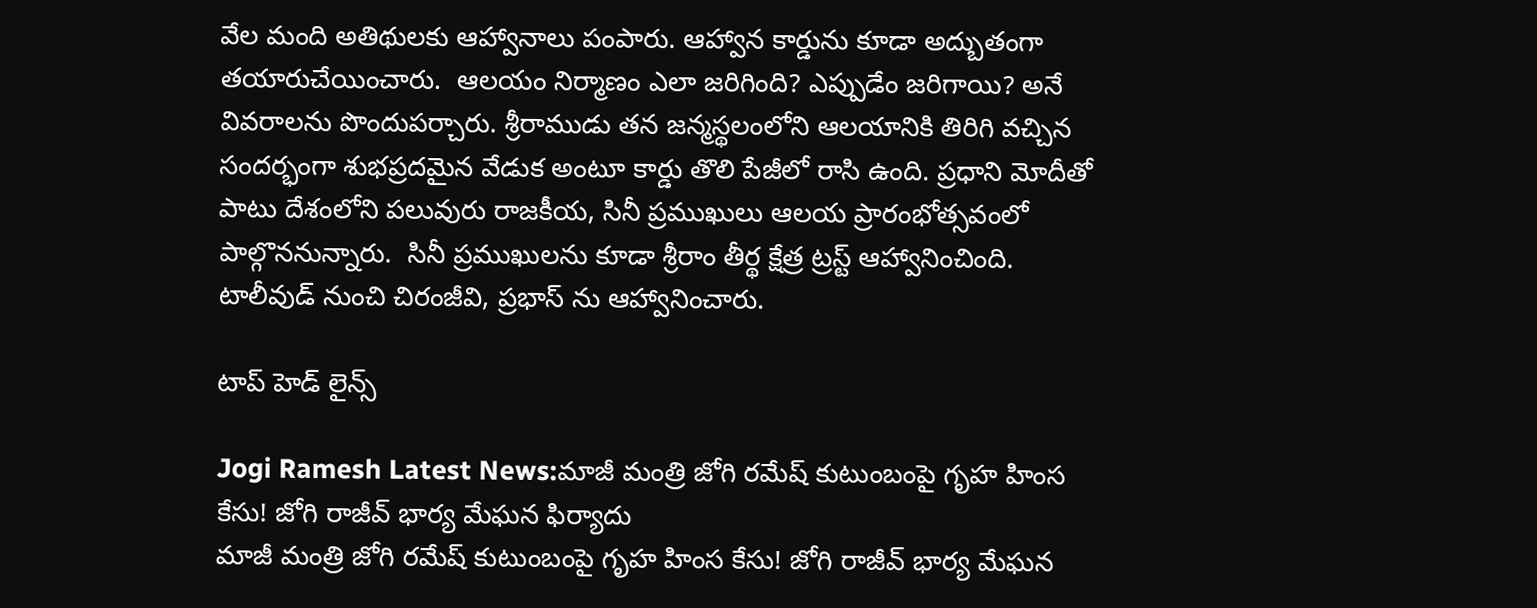వేల మంది అతిథులకు ఆహ్వానాలు పంపారు. ఆహ్వాన కార్డును కూడా అద్బుతంగా తయారుచేయించారు.  ఆలయం నిర్మాణం ఎలా జరిగింది? ఎప్పుడేం జరిగాయి? అనే వివరాలను పొందుపర్చారు. శ్రీరాముడు తన జన్మస్థలంలోని ఆలయానికి తిరిగి వచ్చిన సందర్భంగా శుభప్రదమైన వేడుక అంటూ కార్డు తొలి పేజీలో రాసి ఉంది. ప్రధాని మోదీతో పాటు దేశంలోని పలువురు రాజకీయ, సినీ ప్రముఖులు ఆలయ ప్రారంభోత్సవంలో పాల్గొననున్నారు.  సినీ ప్రముఖులను కూడా శ్రీరాం తీర్థ క్షేత్ర ట్రస్ట్ ఆహ్వానించింది. టాలీవుడ్ నుంచి చిరంజీవి, ప్రభాస్ ను ఆహ్వానించారు.

టాప్ హెడ్ లైన్స్

Jogi Ramesh Latest News:మాజీ మంత్రి జోగి రమేష్ కుటుంబంపై గృహ హింస కేసు! జోగి రాజీవ్ భార్య మేఘన ఫిర్యాదు
మాజీ మంత్రి జోగి రమేష్ కుటుంబంపై గృహ హింస కేసు! జోగి రాజీవ్ భార్య మేఘన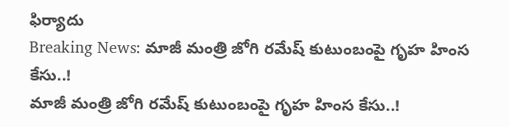ఫిర్యాదు
Breaking News: మాజీ మంత్రి జోగి రమేష్ కుటుంబంపై గృహ హింస కేసు..!
మాజీ మంత్రి జోగి రమేష్ కుటుంబంపై గృహ హింస కేసు..!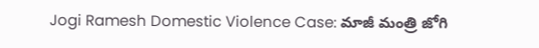Jogi Ramesh Domestic Violence Case: మాజీ మంత్రి జోగి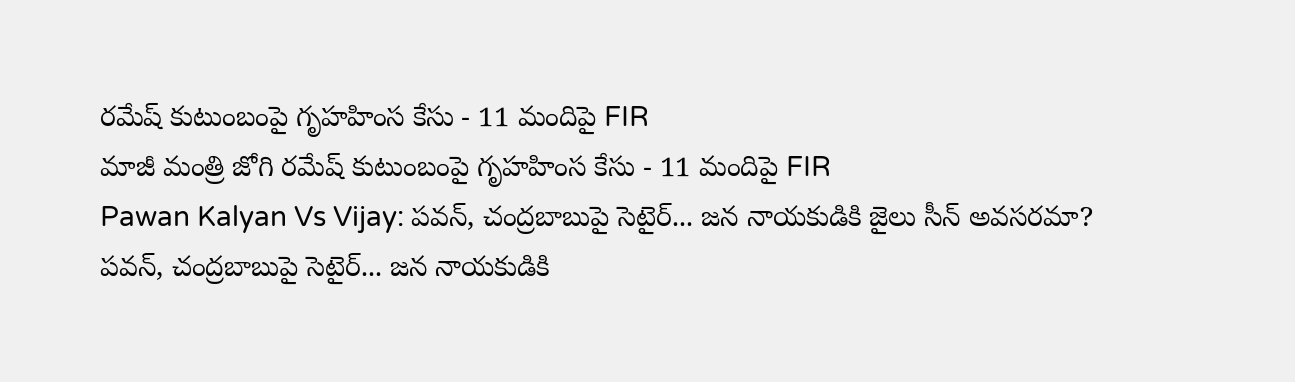రమేష్ కుటుంబంపై గృహహింస కేసు - 11 మందిపై FIR
మాజీ మంత్రి జోగి రమేష్ కుటుంబంపై గృహహింస కేసు - 11 మందిపై FIR
Pawan Kalyan Vs Vijay: పవన్, చంద్రబాబుపై సెటైర్... జన నాయకుడికి జైలు సీన్ అవసరమా?
పవన్, చంద్రబాబుపై సెటైర్... జన నాయకుడికి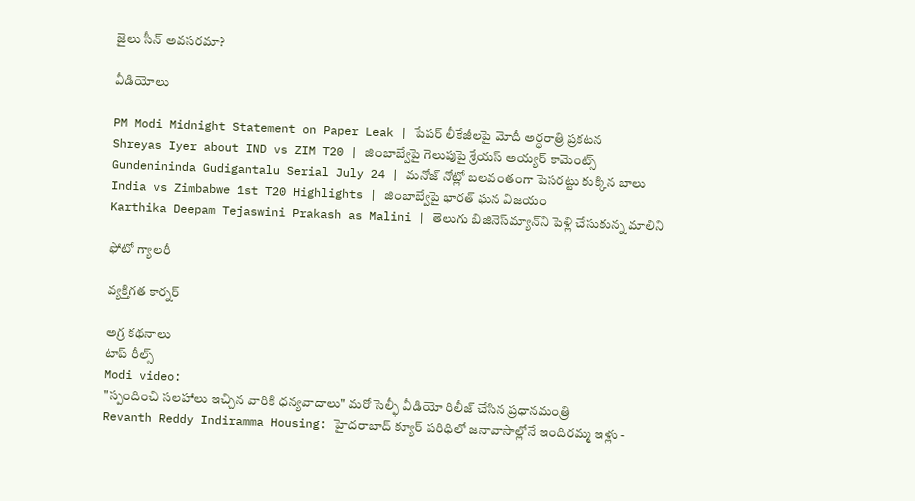జైలు సీన్ అవసరమా?

వీడియోలు

PM Modi Midnight Statement on Paper Leak | పేపర్ లీకేజీలపై మోదీ అర్ధరాత్రి ప్రకటన
Shreyas Iyer about IND vs ZIM T20 | జింబాబ్వేపై గెలుపుపై శ్రేయస్ అయ్యర్ కామెంట్స్
Gundenininda Gudigantalu Serial July 24 | మనోజ్ నోట్లో బలవంతంగా పెసరట్టు కుక్కిన బాలు
India vs Zimbabwe 1st T20 Highlights | జింబాబ్వేపై భారత్ ఘన విజయం
Karthika Deepam Tejaswini Prakash as Malini | తెలుగు బిజినెస్‌మ్యాన్‌ని పెళ్లి చేసుకున్న మాలిని

ఫోటో గ్యాలరీ

వ్యక్తిగత కార్నర్

అగ్ర కథనాలు
టాప్ రీల్స్
Modi video:
"స్పందించి సలహాలు ఇచ్చిన వారికి ధన్యవాదాలు" మరో సెల్ఫీ వీడియో రిలీజ్ చేసిన ప్రధానమంత్రి
Revanth Reddy Indiramma Housing: హైదరాబాద్ క్యూర్ పరిధిలో జనావాసాల్లోనే ఇందిరమ్మ ఇళ్లు -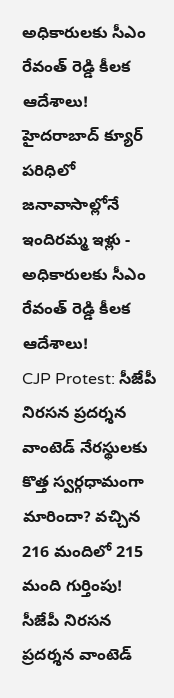అధికారులకు సీఎం రేవంత్ రెడ్డి కీలక ఆదేశాలు!
హైదరాబాద్ క్యూర్ పరిధిలో జనావాసాల్లోనే ఇందిరమ్మ ఇళ్లు - అధికారులకు సీఎం రేవంత్ రెడ్డి కీలక ఆదేశాలు!
CJP Protest: సీజేపీ నిరసన ప్రదర్శన వాంటెడ్‌ నేరస్థులకు కొత్త స్వర్గధామంగా మారిందా? వచ్చిన 216 మందిలో 215 మంది గుర్తింపు!
సీజేపీ నిరసన ప్రదర్శన వాంటెడ్‌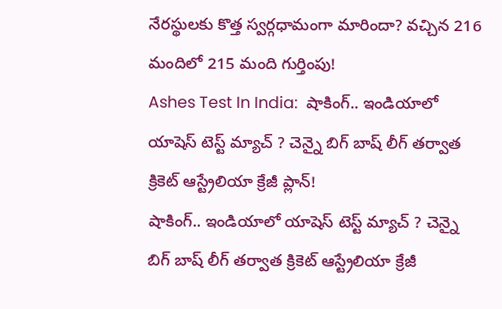నేరస్థులకు కొత్త స్వర్గధామంగా మారిందా? వచ్చిన 216 మందిలో 215 మంది గుర్తింపు!
Ashes Test In India:  షాకింగ్.. ఇండియాలో యాషెస్ టెస్ట్ మ్యాచ్ ? చెన్నై బిగ్ బాష్ లీగ్ తర్వాత క్రికెట్ ఆస్ట్రేలియా క్రేజీ ప్లాన్!
షాకింగ్.. ఇండియాలో యాషెస్ టెస్ట్ మ్యాచ్ ? చెన్నై బిగ్ బాష్ లీగ్ తర్వాత క్రికెట్ ఆస్ట్రేలియా క్రేజీ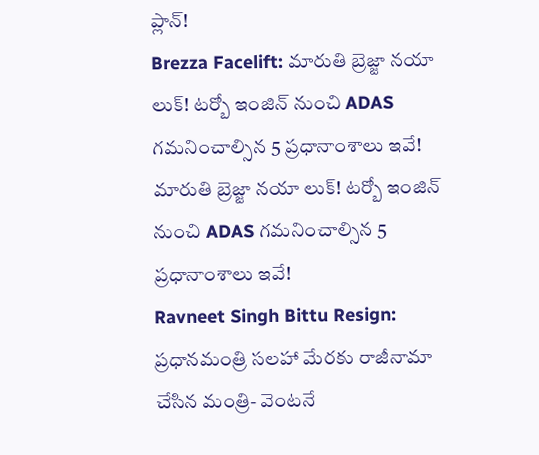ప్లాన్!
Brezza Facelift: మారుతి బ్రెజ్జా నయా లుక్‌! టర్బో ఇంజిన్ నుంచి ADAS గమనించాల్సిన 5 ప్రధానాంశాలు ఇవే!
మారుతి బ్రెజ్జా నయా లుక్‌! టర్బో ఇంజిన్ నుంచి ADAS గమనించాల్సిన 5 ప్రధానాంశాలు ఇవే!
Ravneet Singh Bittu Resign: ప్రధానమంత్రి సలహా మేరకు రాజీనామా చేసిన మంత్రి- వెంటనే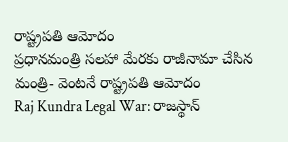రాష్ట్రపతి ఆమోదం
ప్రధానమంత్రి సలహా మేరకు రాజీనామా చేసిన మంత్రి- వెంటనే రాష్ట్రపతి ఆమోదం
Raj Kundra Legal War: రాజస్థాన్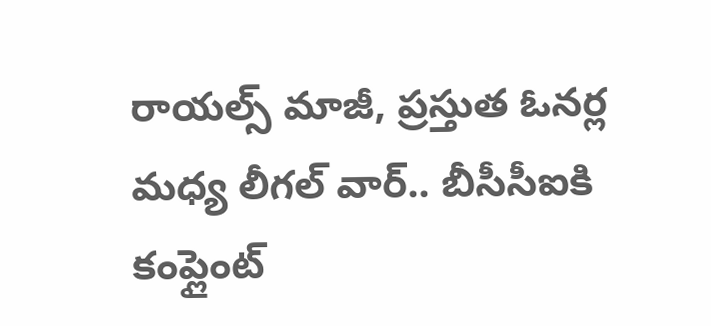రాయల్స్ మాజీ, ప్ర‌స్తుత ఓన‌ర్ల మ‌ధ్య లీగ‌ల్ వార్.. బీసీసీఐకి కంప్లైంట్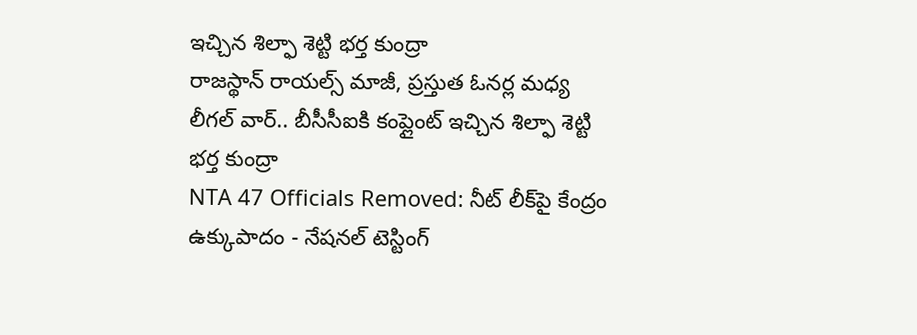ఇచ్చిన శిల్ఫా శెట్టి భ‌ర్త కుంద్రా
రాజస్థాన్ రాయల్స్ మాజీ, ప్ర‌స్తుత ఓన‌ర్ల మ‌ధ్య లీగ‌ల్ వార్.. బీసీసీఐకి కంప్లైంట్ ఇచ్చిన శిల్ఫా శెట్టి భ‌ర్త కుంద్రా
NTA 47 Officials Removed: నీట్ లీక్‌పై కేంద్రం ఉక్కుపాదం - నేషనల్ టెస్టింగ్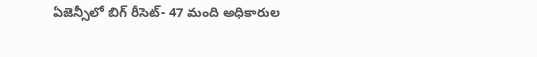ఏజెన్సీలో బిగ్ రీసెట్- 47 మంది అధికారుల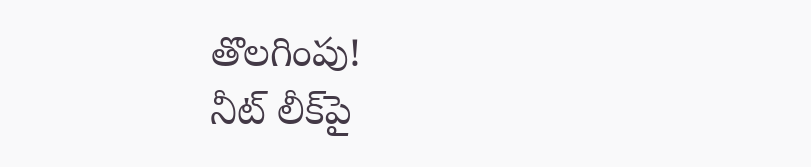తొలగింపు!
నీట్ లీక్‌పై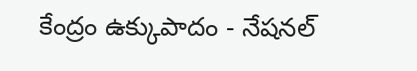కేంద్రం ఉక్కుపాదం - నేషనల్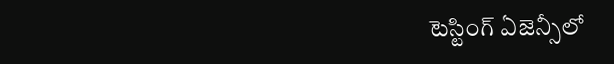టెస్టింగ్ ఏజెన్సీలో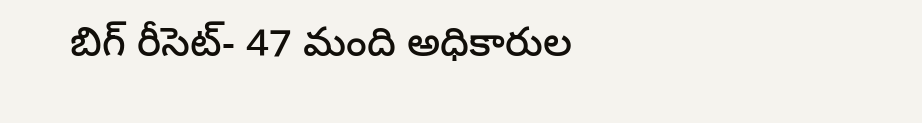బిగ్ రీసెట్- 47 మంది అధికారుల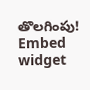తొలగింపు!
Embed widget